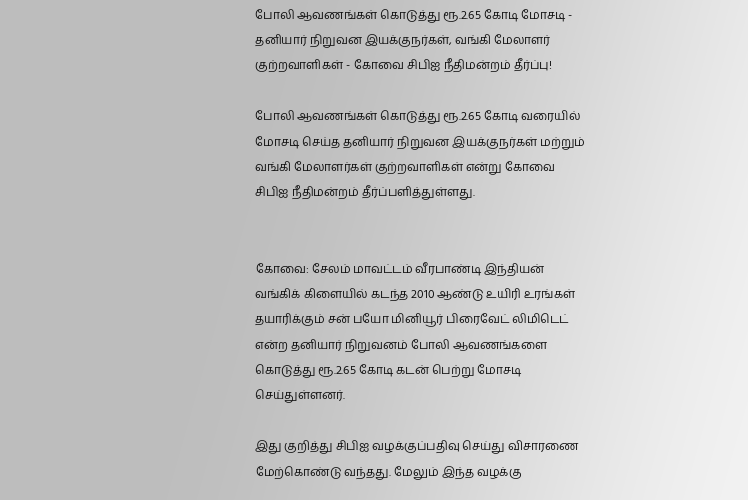போலி ஆவணங்கள் கொடுத்து ரூ.2.65 கோடி மோசடி - தனியார் நிறுவன இயக்குநர்கள், வங்கி மேலாளர் குற்றவாளிகள் - கோவை சிபிஐ நீதிமன்றம் தீர்ப்பு!

போலி ஆவணங்கள் கொடுத்து ரூ.2.65 கோடி வரையில் மோசடி செய்த தனியார் நிறுவன இயக்குநர்கள் மற்றும் வங்கி மேலாளர்கள் குற்றவாளிகள் என்று கோவை சிபிஐ நீதிமன்றம் தீர்ப்பளித்துள்ளது.


கோவை: சேலம் மாவட்டம் வீரபாண்டி இந்தியன் வங்கிக் கிளையில் கடந்த 2010 ஆண்டு உயிரி உரங்கள் தயாரிக்கும் சன் பயோ மினியூர் பிரைவேட் லிமிடெட் என்ற தனியார் நிறுவனம் போலி ஆவணங்களை கொடுத்து ரூ.2.65 கோடி கடன் பெற்று மோசடி செய்துள்ளனர்.

இது குறித்து சிபிஐ வழக்குப்பதிவு செய்து விசாரணை மேற்கொண்டு வந்தது. மேலும் இந்த வழக்கு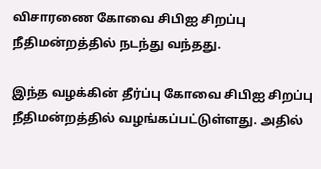விசாரணை கோவை சிபிஐ சிறப்பு நீதிமன்றத்தில் நடந்து வந்தது.

இந்த வழக்கின் தீர்ப்பு கோவை சிபிஐ சிறப்பு நீதிமன்றத்தில் வழங்கப்பட்டுள்ளது. அதில்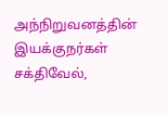அந்நிறுவனத்தின் இயக்குநர்கள் சக்திவேல்,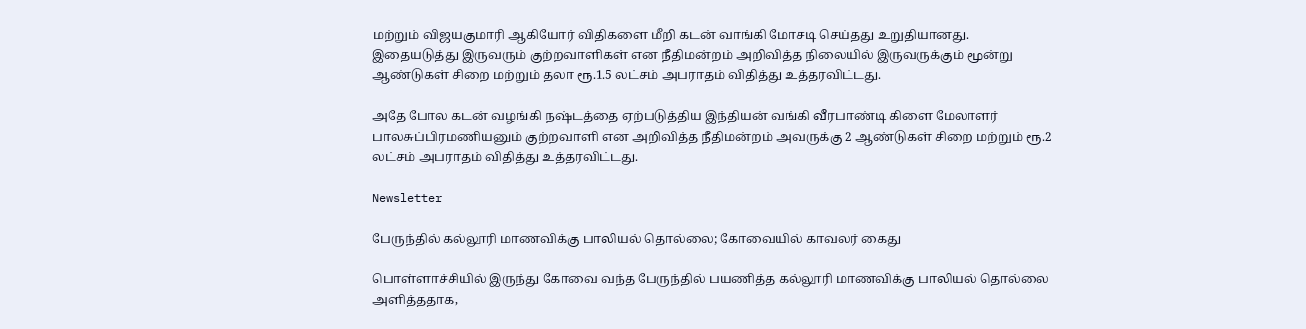மற்றும் விஜயகுமாரி ஆகியோர் விதிகளை மீறி கடன் வாங்கி மோசடி செய்தது உறுதியானது. இதையடுத்து இருவரும் குற்றவாளிகள் என நீதிமன்றம் அறிவித்த நிலையில் இருவருக்கும் மூன்று ஆண்டுகள் சிறை மற்றும் தலா ரூ.1.5 லட்சம் அபராதம் விதித்து உத்தரவிட்டது.

அதே போல கடன் வழங்கி நஷ்டத்தை ஏற்படுத்திய இந்தியன் வங்கி வீரபாண்டி கிளை மேலாளர் பாலசுப்பிரமணியனும் குற்றவாளி என அறிவித்த நீதிமன்றம் அவருக்கு 2 ஆண்டுகள் சிறை மற்றும் ரூ.2 லட்சம் அபராதம் விதித்து உத்தரவிட்டது.

Newsletter

பேருந்தில் கல்லூரி மாணவிக்கு பாலியல் தொல்லை; கோவையில் காவலர் கைது

பொள்ளாச்சியில் இருந்து கோவை வந்த பேருந்தில் பயணித்த கல்லூரி மாணவிக்கு பாலியல் தொல்லை அளித்ததாக,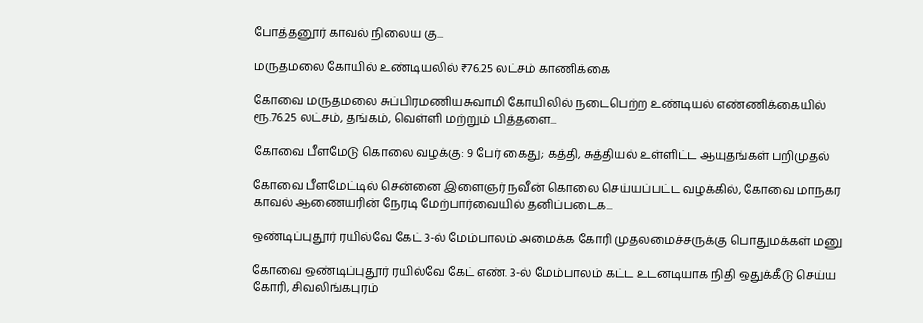போத்தனூர் காவல் நிலைய கு...

மருதமலை கோயில் உண்டியலில் ₹76.25 லட்சம் காணிக்கை

கோவை மருதமலை சுப்பிரமணியசுவாமி கோயிலில் நடைபெற்ற உண்டியல் எண்ணிக்கையில் ரூ.76.25 லட்சம், தங்கம், வெள்ளி மற்றும் பித்தளை...

கோவை பீளமேடு கொலை வழக்கு: 9 பேர் கைது; கத்தி, சுத்தியல் உள்ளிட்ட ஆயுதங்கள் பறிமுதல்

கோவை பீளமேட்டில் சென்னை இளைஞர் நவீன் கொலை செய்யப்பட்ட வழக்கில், கோவை மாநகர காவல் ஆணையரின் நேரடி மேற்பார்வையில் தனிப்படைக...

ஒண்டிப்புதூர் ரயில்வே கேட் 3-ல் மேம்பாலம் அமைக்க கோரி முதலமைச்சருக்கு பொதுமக்கள் மனு

கோவை ஒண்டிப்புதூர் ரயில்வே கேட் எண். 3-ல் மேம்பாலம் கட்ட உடனடியாக நிதி ஒதுக்கீடு செய்ய கோரி, சிவலிங்கபுரம்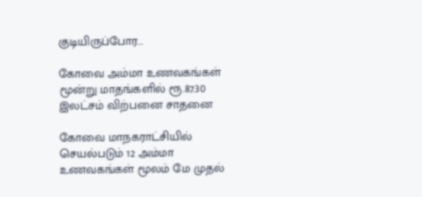குடியிருப்போர...

கோவை அம்மா உணவகங்கள் மூன்று மாதங்களில் ரூ.87.30 இலட்சம் விற்பனை சாதனை

கோவை மாநகராட்சியில் செயல்படும் 12 அம்மா உணவகங்கள் மூலம் மே முதல்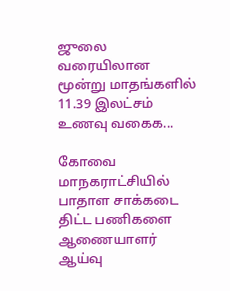ஜுலை வரையிலான மூன்று மாதங்களில் 11.39 இலட்சம் உணவு வகைக...

கோவை மாநகராட்சியில் பாதாள சாக்கடை திட்ட பணிகளை ஆணையாளர் ஆய்வு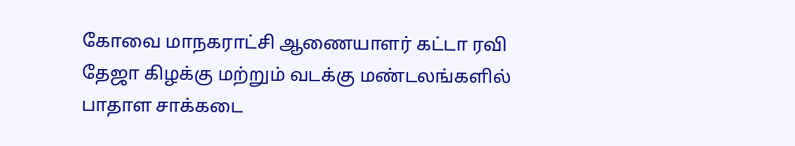கோவை மாநகராட்சி ஆணையாளர் கட்டா ரவி தேஜா கிழக்கு மற்றும் வடக்கு மண்டலங்களில் பாதாள சாக்கடை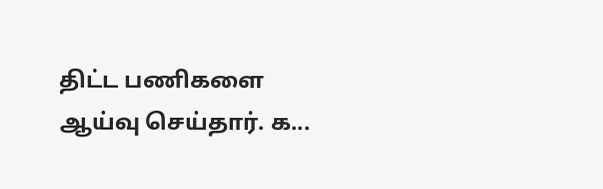திட்ட பணிகளை ஆய்வு செய்தார். க...